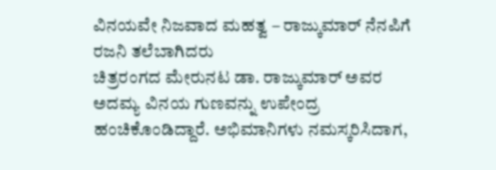ವಿನಯವೇ ನಿಜವಾದ ಮಹತ್ವ – ರಾಜ್ಕುಮಾರ್ ನೆನಪಿಗೆ ರಜನಿ ತಲೆಬಾಗಿದರು
ಚಿತ್ರರಂಗದ ಮೇರುನಟ ಡಾ. ರಾಜ್ಕುಮಾರ್ ಅವರ ಅದಮ್ಯ ವಿನಯ ಗುಣವನ್ನು ಉಪೇಂದ್ರ ಹಂಚಿಕೊಂಡಿದ್ದಾರೆ. ಅಭಿಮಾನಿಗಳು ನಮಸ್ಕರಿಸಿದಾಗ,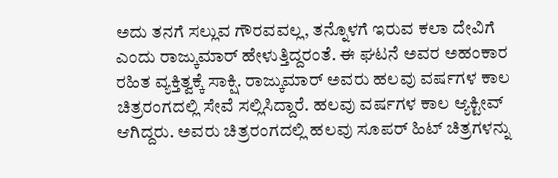ಅದು ತನಗೆ ಸಲ್ಲುವ ಗೌರವವಲ್ಲ, ತನ್ನೊಳಗೆ ಇರುವ ಕಲಾ ದೇವಿಗೆ ಎಂದು ರಾಜ್ಕುಮಾರ್ ಹೇಳುತ್ತಿದ್ದರಂತೆ. ಈ ಘಟನೆ ಅವರ ಅಹಂಕಾರ ರಹಿತ ವ್ಯಕ್ತಿತ್ವಕ್ಕೆ ಸಾಕ್ಷಿ. ರಾಜ್ಕುಮಾರ್ ಅವರು ಹಲವು ವರ್ಷಗಳ ಕಾಲ ಚಿತ್ರರಂಗದಲ್ಲಿ ಸೇವೆ ಸಲ್ಲಿಸಿದ್ದಾರೆ. ಹಲವು ವರ್ಷಗಳ ಕಾಲ ಆ್ಯಕ್ಟೀವ್ ಆಗಿದ್ದರು. ಅವರು ಚಿತ್ರರಂಗದಲ್ಲಿ ಹಲವು ಸೂಪರ್ ಹಿಟ್ ಚಿತ್ರಗಳನ್ನು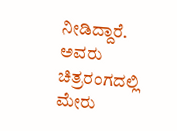ನೀಡಿದ್ದಾರೆ. ಅವರು ಚಿತ್ರರಂಗದಲ್ಲಿ ಮೇರು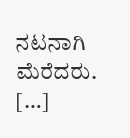ನಟನಾಗಿ ಮೆರೆದರು. […]